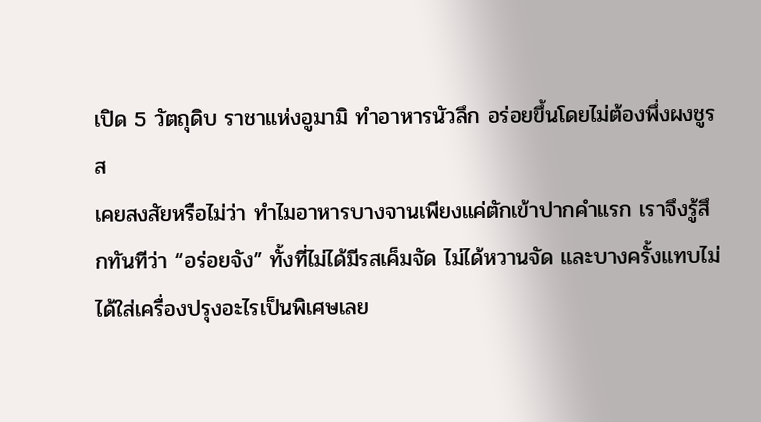เปิด 5 วัตถุดิบ ราชาแห่งอูมามิ ทำอาหารนัวลึก อร่อยขึ้นโดยไม่ต้องพึ่งผงชูรส
เคยสงสัยหรือไม่ว่า ทำไมอาหารบางจานเพียงแค่ตักเข้าปากคำแรก เราจึงรู้สึกทันทีว่า “อร่อยจัง” ทั้งที่ไม่ได้มีรสเค็มจัด ไม่ได้หวานจัด และบางครั้งแทบไม่ได้ใส่เครื่องปรุงอะไรเป็นพิเศษเลย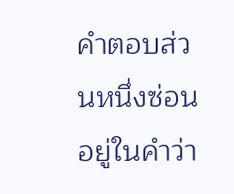คำตอบส่วนหนึ่งซ่อนอยู่ในคำว่า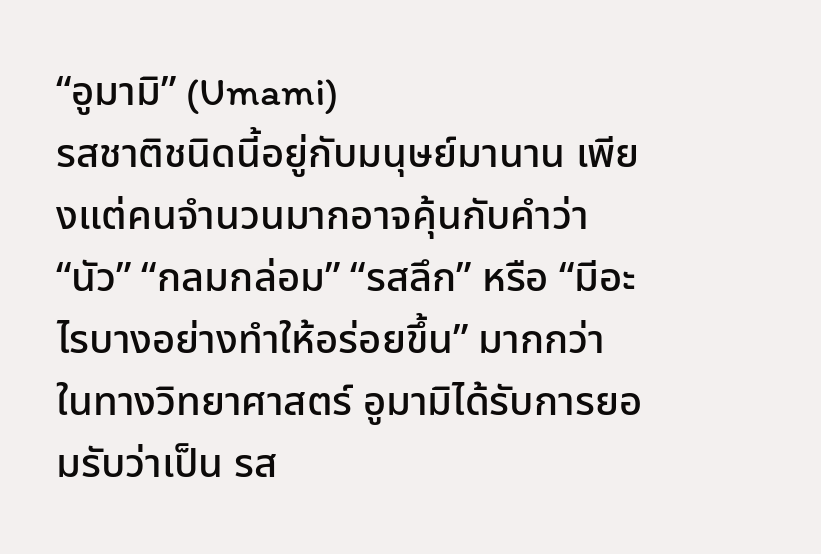“อูมามิ” (Umami)
รสชาติชนิดนี้อยู่กับมนุษย์มานาน เพียงแต่คนจำนวนมากอาจคุ้นกับคำว่า “นัว” “กลมกล่อม” “รสลึก” หรือ “มีอะไรบางอย่างทำให้อร่อยขึ้น” มากกว่า
ในทางวิทยาศาสตร์ อูมามิได้รับการยอมรับว่าเป็น รส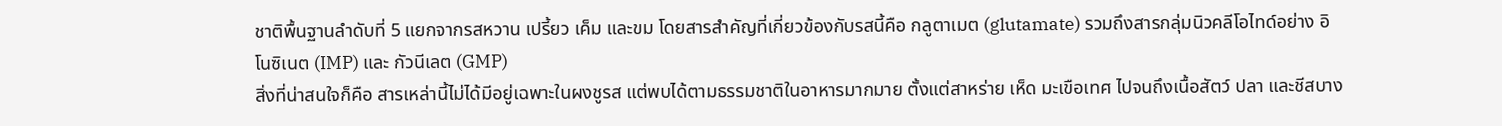ชาติพื้นฐานลำดับที่ 5 แยกจากรสหวาน เปรี้ยว เค็ม และขม โดยสารสำคัญที่เกี่ยวข้องกับรสนี้คือ กลูตาเมต (glutamate) รวมถึงสารกลุ่มนิวคลีโอไทด์อย่าง อิโนซิเนต (IMP) และ กัวนีเลต (GMP)
สิ่งที่น่าสนใจก็คือ สารเหล่านี้ไม่ได้มีอยู่เฉพาะในผงชูรส แต่พบได้ตามธรรมชาติในอาหารมากมาย ตั้งแต่สาหร่าย เห็ด มะเขือเทศ ไปจนถึงเนื้อสัตว์ ปลา และชีสบาง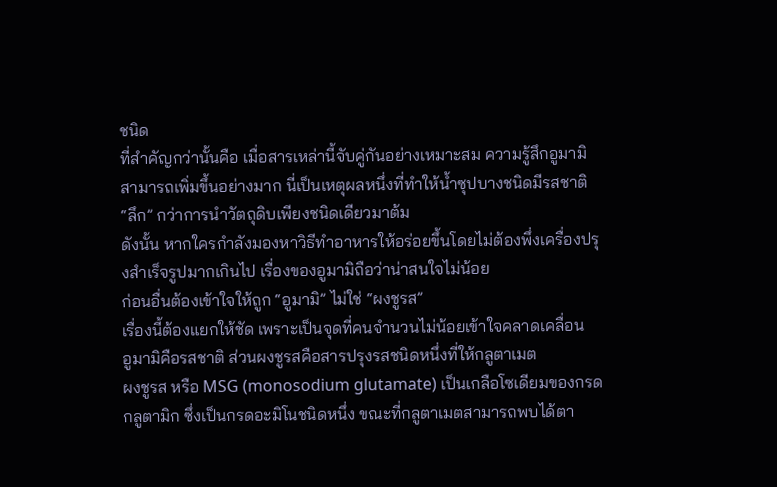ชนิด
ที่สำคัญกว่านั้นคือ เมื่อสารเหล่านี้จับคู่กันอย่างเหมาะสม ความรู้สึกอูมามิสามารถเพิ่มขึ้นอย่างมาก นี่เป็นเหตุผลหนึ่งที่ทำให้น้ำซุปบางชนิดมีรสชาติ “ลึก” กว่าการนำวัตถุดิบเพียงชนิดเดียวมาต้ม
ดังนั้น หากใครกำลังมองหาวิธีทำอาหารให้อร่อยขึ้นโดยไม่ต้องพึ่งเครื่องปรุงสำเร็จรูปมากเกินไป เรื่องของอูมามิถือว่าน่าสนใจไม่น้อย
ก่อนอื่นต้องเข้าใจให้ถูก “อูมามิ” ไม่ใช่ “ผงชูรส”
เรื่องนี้ต้องแยกให้ชัด เพราะเป็นจุดที่คนจำนวนไม่น้อยเข้าใจคลาดเคลื่อน
อูมามิคือรสชาติ ส่วนผงชูรสคือสารปรุงรสชนิดหนึ่งที่ให้กลูตาเมต
ผงชูรส หรือ MSG (monosodium glutamate) เป็นเกลือโซเดียมของกรดกลูตามิก ซึ่งเป็นกรดอะมิโนชนิดหนึ่ง ขณะที่กลูตาเมตสามารถพบได้ตา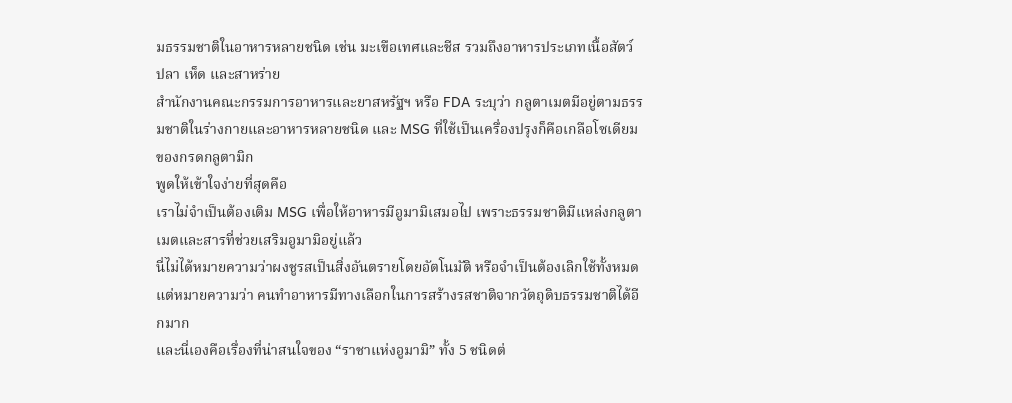มธรรมชาติในอาหารหลายชนิด เช่น มะเขือเทศและชีส รวมถึงอาหารประเภทเนื้อสัตว์ ปลา เห็ด และสาหร่าย
สำนักงานคณะกรรมการอาหารและยาสหรัฐฯ หรือ FDA ระบุว่า กลูตาเมตมีอยู่ตามธรรมชาติในร่างกายและอาหารหลายชนิด และ MSG ที่ใช้เป็นเครื่องปรุงก็คือเกลือโซเดียมของกรดกลูตามิก
พูดให้เข้าใจง่ายที่สุดคือ
เราไม่จำเป็นต้องเติม MSG เพื่อให้อาหารมีอูมามิเสมอไป เพราะธรรมชาติมีแหล่งกลูตาเมตและสารที่ช่วยเสริมอูมามิอยู่แล้ว
นี่ไม่ได้หมายความว่าผงชูรสเป็นสิ่งอันตรายโดยอัตโนมัติ หรือจำเป็นต้องเลิกใช้ทั้งหมด แต่หมายความว่า คนทำอาหารมีทางเลือกในการสร้างรสชาติจากวัตถุดิบธรรมชาติได้อีกมาก
และนี่เองคือเรื่องที่น่าสนใจของ “ราชาแห่งอูมามิ” ทั้ง 5 ชนิดต่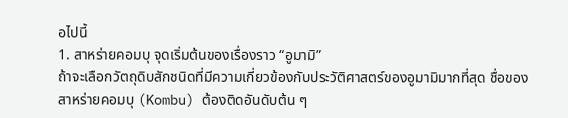อไปนี้
1. สาหร่ายคอมบุ จุดเริ่มต้นของเรื่องราว “อูมามิ”
ถ้าจะเลือกวัตถุดิบสักชนิดที่มีความเกี่ยวข้องกับประวัติศาสตร์ของอูมามิมากที่สุด ชื่อของ สาหร่ายคอมบุ (Kombu) ต้องติดอันดับต้น ๆ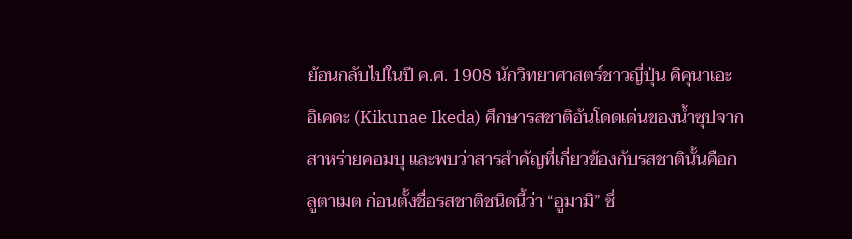ย้อนกลับไปในปี ค.ศ. 1908 นักวิทยาศาสตร์ชาวญี่ปุ่น คิคุนาเอะ อิเคดะ (Kikunae Ikeda) ศึกษารสชาติอันโดดเด่นของน้ำซุปจากสาหร่ายคอมบุ และพบว่าสารสำคัญที่เกี่ยวข้องกับรสชาตินั้นคือกลูตาเมต ก่อนตั้งชื่อรสชาติชนิดนี้ว่า “อูมามิ” ซึ่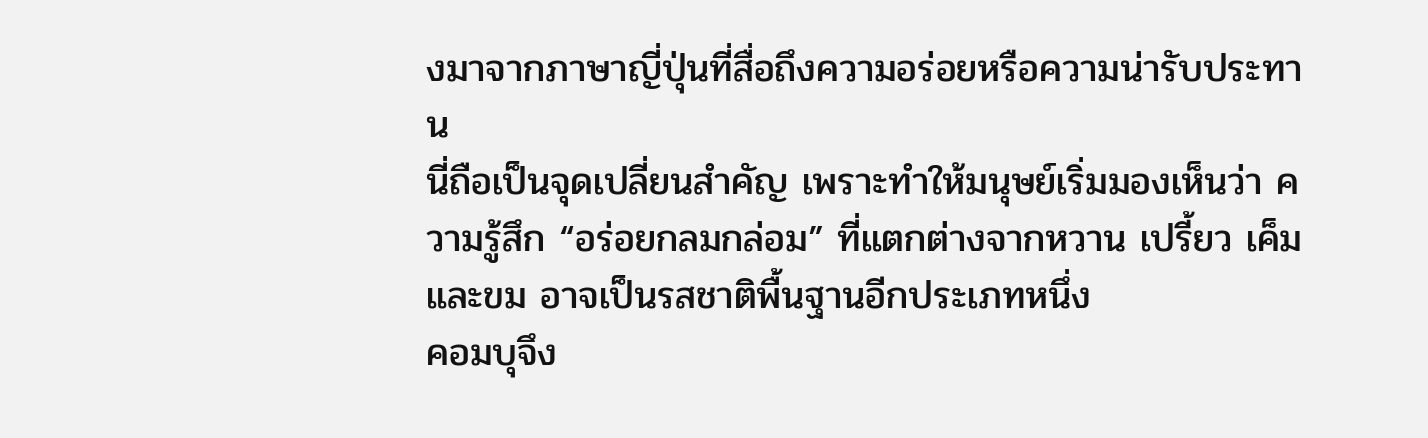งมาจากภาษาญี่ปุ่นที่สื่อถึงความอร่อยหรือความน่ารับประทาน
นี่ถือเป็นจุดเปลี่ยนสำคัญ เพราะทำให้มนุษย์เริ่มมองเห็นว่า ความรู้สึก “อร่อยกลมกล่อม” ที่แตกต่างจากหวาน เปรี้ยว เค็ม และขม อาจเป็นรสชาติพื้นฐานอีกประเภทหนึ่ง
คอมบุจึง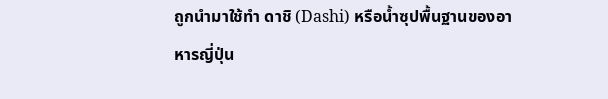ถูกนำมาใช้ทำ ดาชิ (Dashi) หรือน้ำซุปพื้นฐานของอาหารญี่ปุ่น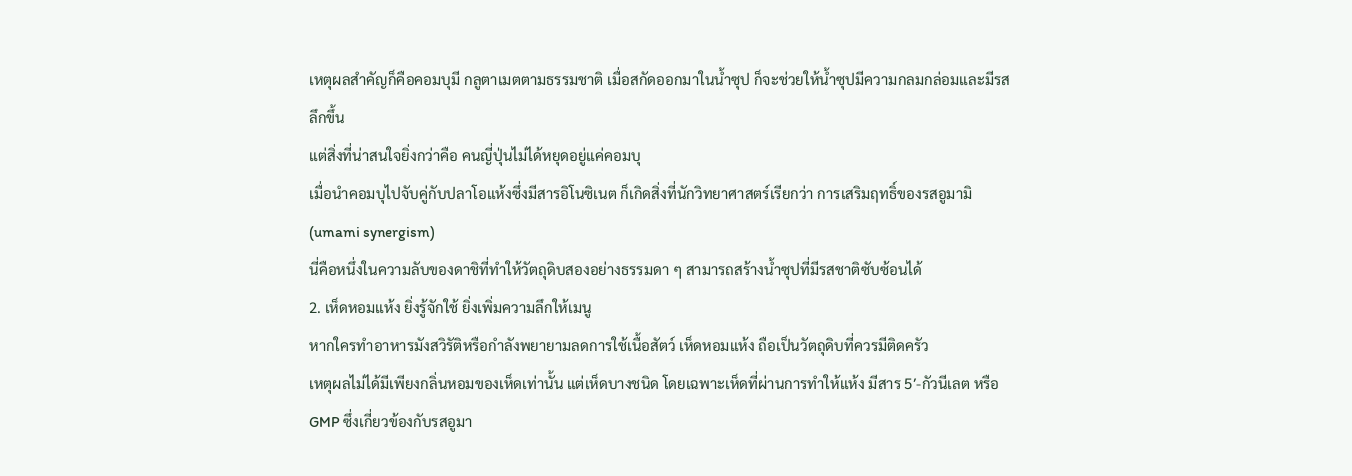เหตุผลสำคัญก็คือคอมบุมี กลูตาเมตตามธรรมชาติ เมื่อสกัดออกมาในน้ำซุป ก็จะช่วยให้น้ำซุปมีความกลมกล่อมและมีรสลึกขึ้น
แต่สิ่งที่น่าสนใจยิ่งกว่าคือ คนญี่ปุ่นไม่ได้หยุดอยู่แค่คอมบุ
เมื่อนำคอมบุไปจับคู่กับปลาโอแห้งซึ่งมีสารอิโนซิเนต ก็เกิดสิ่งที่นักวิทยาศาสตร์เรียกว่า การเสริมฤทธิ์ของรสอูมามิ (umami synergism)
นี่คือหนึ่งในความลับของดาชิที่ทำให้วัตถุดิบสองอย่างธรรมดา ๆ สามารถสร้างน้ำซุปที่มีรสชาติซับซ้อนได้
2. เห็ดหอมแห้ง ยิ่งรู้จักใช้ ยิ่งเพิ่มความลึกให้เมนู
หากใครทำอาหารมังสวิรัติหรือกำลังพยายามลดการใช้เนื้อสัตว์ เห็ดหอมแห้ง ถือเป็นวัตถุดิบที่ควรมีติดครัว
เหตุผลไม่ได้มีเพียงกลิ่นหอมของเห็ดเท่านั้น แต่เห็ดบางชนิด โดยเฉพาะเห็ดที่ผ่านการทำให้แห้ง มีสาร 5′-กัวนีเลต หรือ GMP ซึ่งเกี่ยวข้องกับรสอูมา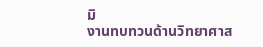มิ
งานทบทวนด้านวิทยาศาส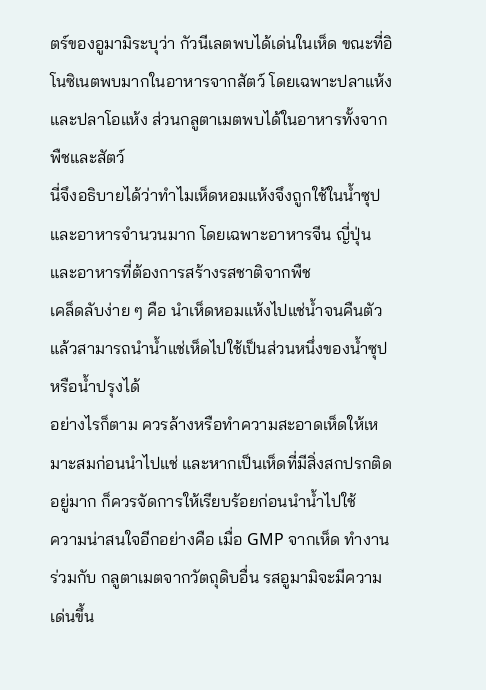ตร์ของอูมามิระบุว่า กัวนีเลตพบได้เด่นในเห็ด ขณะที่อิโนซิเนตพบมากในอาหารจากสัตว์ โดยเฉพาะปลาแห้งและปลาโอแห้ง ส่วนกลูตาเมตพบได้ในอาหารทั้งจากพืชและสัตว์
นี่จึงอธิบายได้ว่าทำไมเห็ดหอมแห้งจึงถูกใช้ในน้ำซุปและอาหารจำนวนมาก โดยเฉพาะอาหารจีน ญี่ปุ่น และอาหารที่ต้องการสร้างรสชาติจากพืช
เคล็ดลับง่าย ๆ คือ นำเห็ดหอมแห้งไปแช่น้ำจนคืนตัว แล้วสามารถนำน้ำแช่เห็ดไปใช้เป็นส่วนหนึ่งของน้ำซุปหรือน้ำปรุงได้
อย่างไรก็ตาม ควรล้างหรือทำความสะอาดเห็ดให้เหมาะสมก่อนนำไปแช่ และหากเป็นเห็ดที่มีสิ่งสกปรกติดอยู่มาก ก็ควรจัดการให้เรียบร้อยก่อนนำน้ำไปใช้
ความน่าสนใจอีกอย่างคือ เมื่อ GMP จากเห็ด ทำงานร่วมกับ กลูตาเมตจากวัตถุดิบอื่น รสอูมามิจะมีความเด่นขึ้น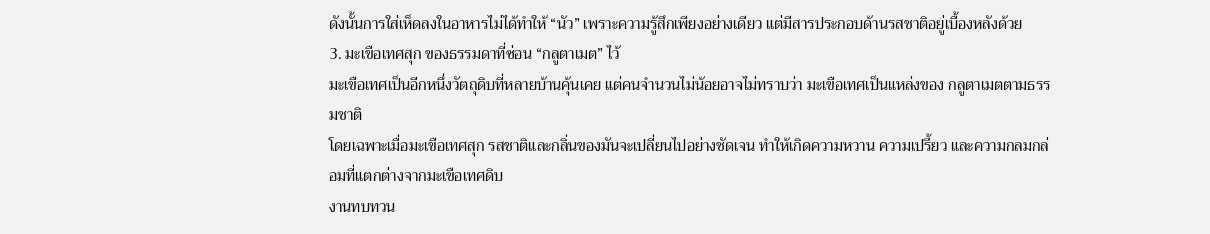ดังนั้นการใส่เห็ดลงในอาหารไม่ได้ทำให้ “นัว” เพราะความรู้สึกเพียงอย่างเดียว แต่มีสารประกอบด้านรสชาติอยู่เบื้องหลังด้วย
3. มะเขือเทศสุก ของธรรมดาที่ซ่อน “กลูตาเมต” ไว้
มะเขือเทศเป็นอีกหนึ่งวัตถุดิบที่หลายบ้านคุ้นเคย แต่คนจำนวนไม่น้อยอาจไม่ทราบว่า มะเขือเทศเป็นแหล่งของ กลูตาเมตตามธรรมชาติ
โดยเฉพาะเมื่อมะเขือเทศสุก รสชาติและกลิ่นของมันจะเปลี่ยนไปอย่างชัดเจน ทำให้เกิดความหวาน ความเปรี้ยว และความกลมกล่อมที่แตกต่างจากมะเขือเทศดิบ
งานทบทวน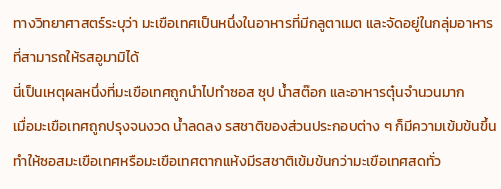ทางวิทยาศาสตร์ระบุว่า มะเขือเทศเป็นหนึ่งในอาหารที่มีกลูตาเมต และจัดอยู่ในกลุ่มอาหารที่สามารถให้รสอูมามิได้
นี่เป็นเหตุผลหนึ่งที่มะเขือเทศถูกนำไปทำซอส ซุป น้ำสต๊อก และอาหารตุ๋นจำนวนมาก
เมื่อมะเขือเทศถูกปรุงจนงวด น้ำลดลง รสชาติของส่วนประกอบต่าง ๆ ก็มีความเข้มข้นขึ้น ทำให้ซอสมะเขือเทศหรือมะเขือเทศตากแห้งมีรสชาติเข้มข้นกว่ามะเขือเทศสดทั่ว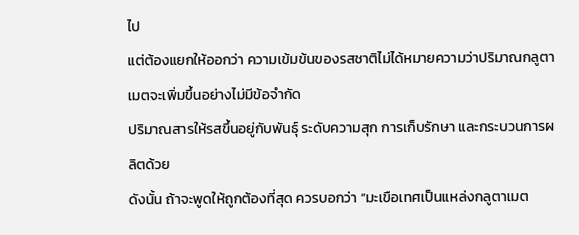ไป
แต่ต้องแยกให้ออกว่า ความเข้มข้นของรสชาติไม่ได้หมายความว่าปริมาณกลูตาเมตจะเพิ่มขึ้นอย่างไม่มีข้อจำกัด
ปริมาณสารให้รสขึ้นอยู่กับพันธุ์ ระดับความสุก การเก็บรักษา และกระบวนการผลิตด้วย
ดังนั้น ถ้าจะพูดให้ถูกต้องที่สุด ควรบอกว่า “มะเขือเทศเป็นแหล่งกลูตาเมต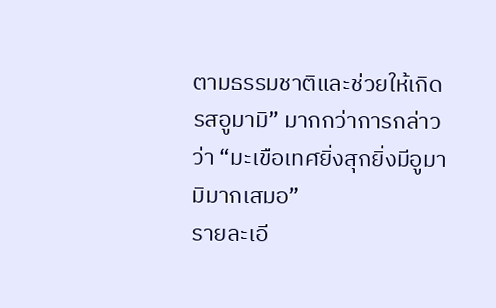ตามธรรมชาติและช่วยให้เกิดรสอูมามิ” มากกว่าการกล่าวว่า “มะเขือเทศยิ่งสุกยิ่งมีอูมามิมากเสมอ”
รายละเอี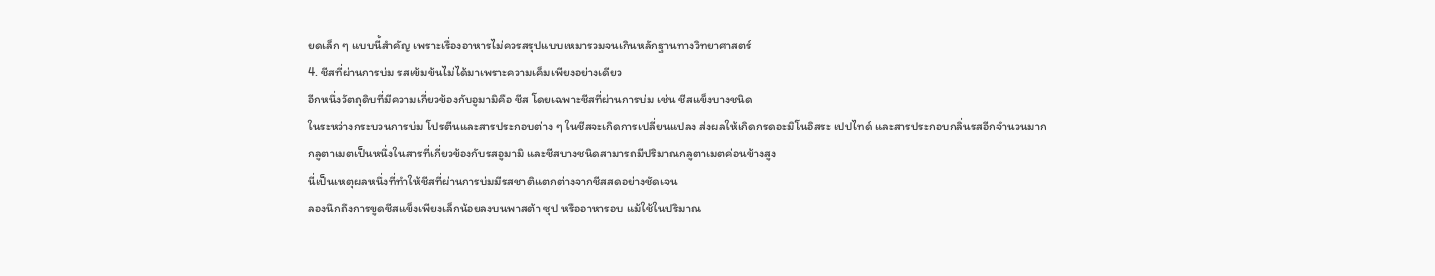ยดเล็ก ๆ แบบนี้สำคัญ เพราะเรื่องอาหารไม่ควรสรุปแบบเหมารวมจนเกินหลักฐานทางวิทยาศาสตร์
4. ชีสที่ผ่านการบ่ม รสเข้มข้นไม่ได้มาเพราะความเค็มเพียงอย่างเดียว
อีกหนึ่งวัตถุดิบที่มีความเกี่ยวข้องกับอูมามิคือ ชีส โดยเฉพาะชีสที่ผ่านการบ่ม เช่น ชีสแข็งบางชนิด
ในระหว่างกระบวนการบ่ม โปรตีนและสารประกอบต่าง ๆ ในชีสจะเกิดการเปลี่ยนแปลง ส่งผลให้เกิดกรดอะมิโนอิสระ เปปไทด์ และสารประกอบกลิ่นรสอีกจำนวนมาก
กลูตาเมตเป็นหนึ่งในสารที่เกี่ยวข้องกับรสอูมามิ และชีสบางชนิดสามารถมีปริมาณกลูตาเมตค่อนข้างสูง
นี่เป็นเหตุผลหนึ่งที่ทำให้ชีสที่ผ่านการบ่มมีรสชาติแตกต่างจากชีสสดอย่างชัดเจน
ลองนึกถึงการขูดชีสแข็งเพียงเล็กน้อยลงบนพาสต้า ซุป หรืออาหารอบ แม้ใช้ในปริมาณ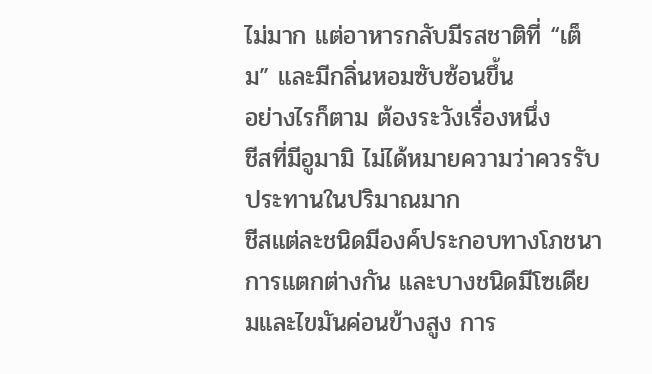ไม่มาก แต่อาหารกลับมีรสชาติที่ “เต็ม” และมีกลิ่นหอมซับซ้อนขึ้น
อย่างไรก็ตาม ต้องระวังเรื่องหนึ่ง
ชีสที่มีอูมามิ ไม่ได้หมายความว่าควรรับประทานในปริมาณมาก
ชีสแต่ละชนิดมีองค์ประกอบทางโภชนาการแตกต่างกัน และบางชนิดมีโซเดียมและไขมันค่อนข้างสูง การ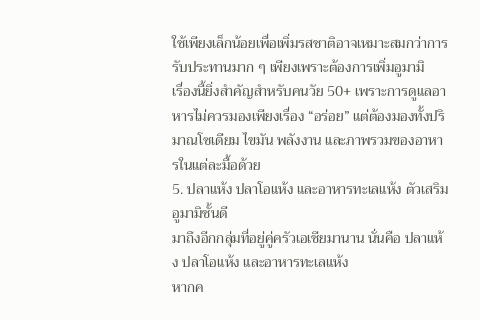ใช้เพียงเล็กน้อยเพื่อเพิ่มรสชาติอาจเหมาะสมกว่าการรับประทานมาก ๆ เพียงเพราะต้องการเพิ่มอูมามิ
เรื่องนี้ยิ่งสำคัญสำหรับคนวัย 50+ เพราะการดูแลอาหารไม่ควรมองเพียงเรื่อง “อร่อย” แต่ต้องมองทั้งปริมาณโซเดียม ไขมัน พลังงาน และภาพรวมของอาหารในแต่ละมื้อด้วย
5. ปลาแห้ง ปลาโอแห้ง และอาหารทะเลแห้ง ตัวเสริมอูมามิชั้นดี
มาถึงอีกกลุ่มที่อยู่คู่ครัวเอเชียมานาน นั่นคือ ปลาแห้ง ปลาโอแห้ง และอาหารทะเลแห้ง
หากค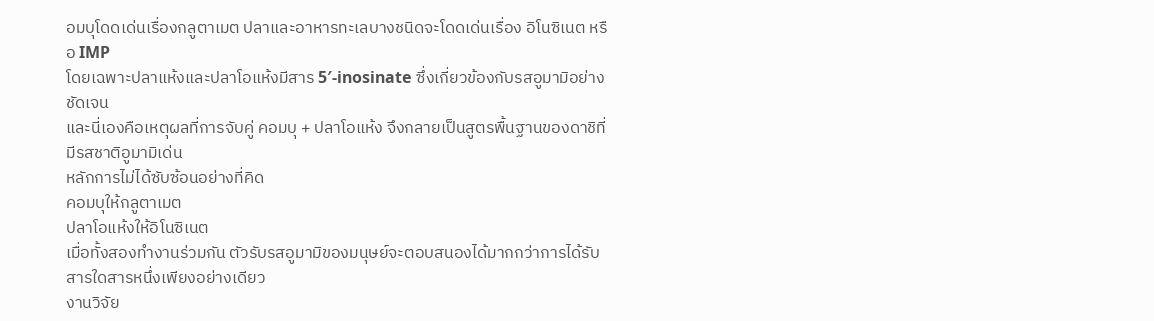อมบุโดดเด่นเรื่องกลูตาเมต ปลาและอาหารทะเลบางชนิดจะโดดเด่นเรื่อง อิโนซิเนต หรือ IMP
โดยเฉพาะปลาแห้งและปลาโอแห้งมีสาร 5′-inosinate ซึ่งเกี่ยวข้องกับรสอูมามิอย่างชัดเจน
และนี่เองคือเหตุผลที่การจับคู่ คอมบุ + ปลาโอแห้ง จึงกลายเป็นสูตรพื้นฐานของดาชิที่มีรสชาติอูมามิเด่น
หลักการไม่ได้ซับซ้อนอย่างที่คิด
คอมบุให้กลูตาเมต
ปลาโอแห้งให้อิโนซิเนต
เมื่อทั้งสองทำงานร่วมกัน ตัวรับรสอูมามิของมนุษย์จะตอบสนองได้มากกว่าการได้รับสารใดสารหนึ่งเพียงอย่างเดียว
งานวิจัย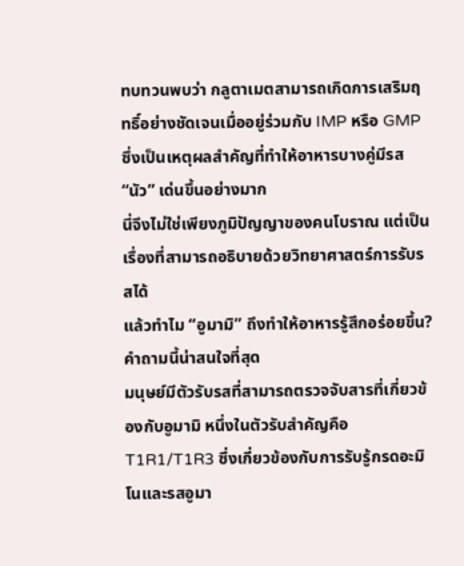ทบทวนพบว่า กลูตาเมตสามารถเกิดการเสริมฤทธิ์อย่างชัดเจนเมื่ออยู่ร่วมกับ IMP หรือ GMP ซึ่งเป็นเหตุผลสำคัญที่ทำให้อาหารบางคู่มีรส “นัว” เด่นขึ้นอย่างมาก
นี่จึงไม่ใช่เพียงภูมิปัญญาของคนโบราณ แต่เป็นเรื่องที่สามารถอธิบายด้วยวิทยาศาสตร์การรับรสได้
แล้วทำไม “อูมามิ” ถึงทำให้อาหารรู้สึกอร่อยขึ้น?
คำถามนี้น่าสนใจที่สุด
มนุษย์มีตัวรับรสที่สามารถตรวจจับสารที่เกี่ยวข้องกับอูมามิ หนึ่งในตัวรับสำคัญคือ T1R1/T1R3 ซึ่งเกี่ยวข้องกับการรับรู้กรดอะมิโนและรสอูมา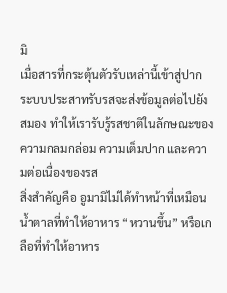มิ
เมื่อสารที่กระตุ้นตัวรับเหล่านี้เข้าสู่ปาก ระบบประสาทรับรสจะส่งข้อมูลต่อไปยังสมอง ทำให้เรารับรู้รสชาติในลักษณะของความกลมกล่อม ความเต็มปาก และความต่อเนื่องของรส
สิ่งสำคัญคือ อูมามิไม่ได้ทำหน้าที่เหมือนน้ำตาลที่ทำให้อาหาร “หวานขึ้น” หรือเกลือที่ทำให้อาหาร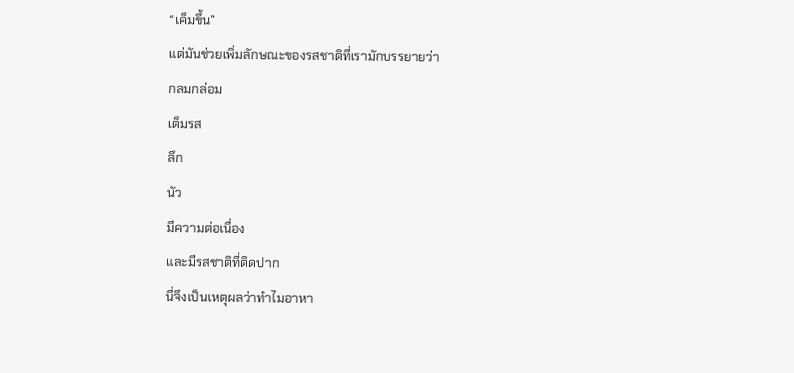“เค็มขึ้น”
แต่มันช่วยเพิ่มลักษณะของรสชาติที่เรามักบรรยายว่า
กลมกล่อม
เต็มรส
ลึก
นัว
มีความต่อเนื่อง
และมีรสชาติที่ติดปาก
นี่จึงเป็นเหตุผลว่าทำไมอาหา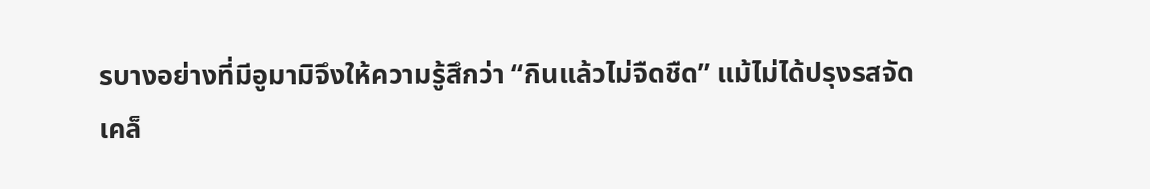รบางอย่างที่มีอูมามิจึงให้ความรู้สึกว่า “กินแล้วไม่จืดชืด” แม้ไม่ได้ปรุงรสจัด
เคล็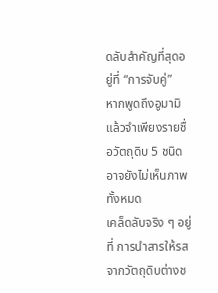ดลับสำคัญที่สุดอยู่ที่ “การจับคู่”
หากพูดถึงอูมามิแล้วจำเพียงรายชื่อวัตถุดิบ 5 ชนิด อาจยังไม่เห็นภาพทั้งหมด
เคล็ดลับจริง ๆ อยู่ที่ การนำสารให้รสจากวัตถุดิบต่างช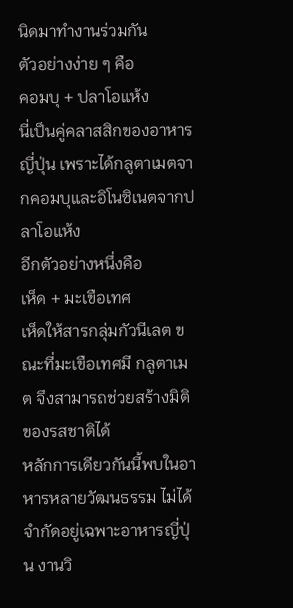นิดมาทำงานร่วมกัน
ตัวอย่างง่าย ๆ คือ
คอมบุ + ปลาโอแห้ง
นี่เป็นคู่คลาสสิกของอาหารญี่ปุ่น เพราะได้กลูตาเมตจากคอมบุและอิโนซิเนตจากปลาโอแห้ง
อีกตัวอย่างหนึ่งคือ
เห็ด + มะเขือเทศ
เห็ดให้สารกลุ่มกัวนีเลต ขณะที่มะเขือเทศมี กลูตาเมต จึงสามารถช่วยสร้างมิติของรสชาติได้
หลักการเดียวกันนี้พบในอาหารหลายวัฒนธรรม ไม่ได้จำกัดอยู่เฉพาะอาหารญี่ปุ่น งานวิ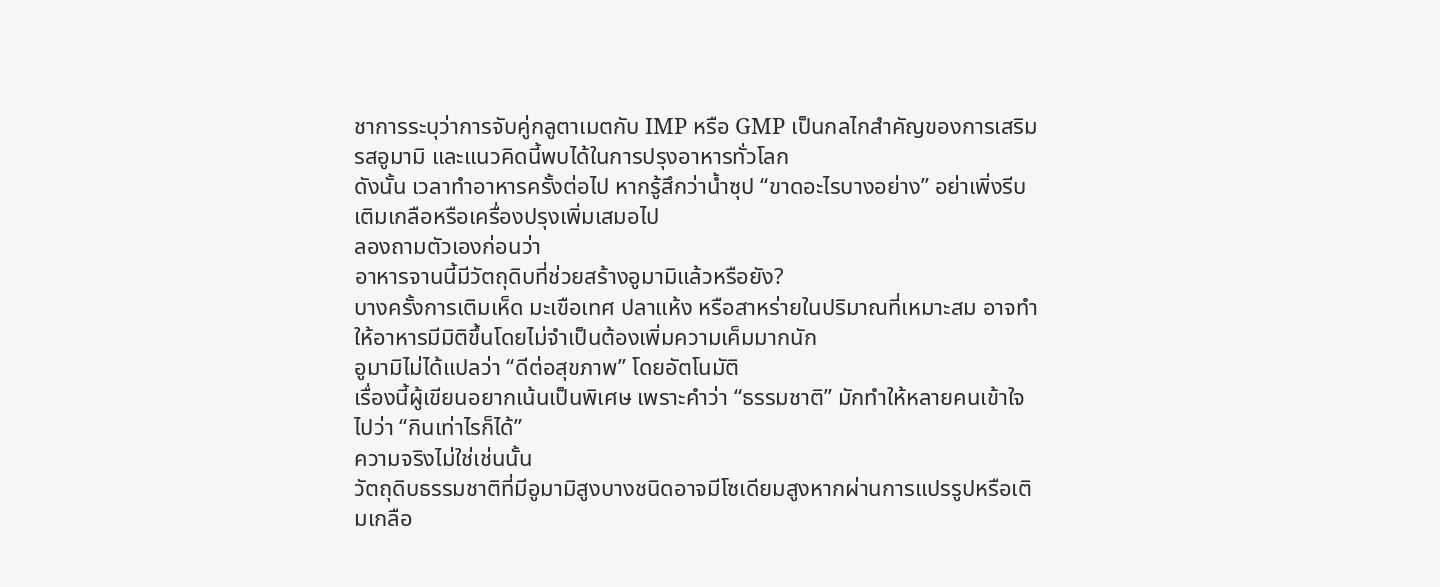ชาการระบุว่าการจับคู่กลูตาเมตกับ IMP หรือ GMP เป็นกลไกสำคัญของการเสริมรสอูมามิ และแนวคิดนี้พบได้ในการปรุงอาหารทั่วโลก
ดังนั้น เวลาทำอาหารครั้งต่อไป หากรู้สึกว่าน้ำซุป “ขาดอะไรบางอย่าง” อย่าเพิ่งรีบเติมเกลือหรือเครื่องปรุงเพิ่มเสมอไป
ลองถามตัวเองก่อนว่า
อาหารจานนี้มีวัตถุดิบที่ช่วยสร้างอูมามิแล้วหรือยัง?
บางครั้งการเติมเห็ด มะเขือเทศ ปลาแห้ง หรือสาหร่ายในปริมาณที่เหมาะสม อาจทำให้อาหารมีมิติขึ้นโดยไม่จำเป็นต้องเพิ่มความเค็มมากนัก
อูมามิไม่ได้แปลว่า “ดีต่อสุขภาพ” โดยอัตโนมัติ
เรื่องนี้ผู้เขียนอยากเน้นเป็นพิเศษ เพราะคำว่า “ธรรมชาติ” มักทำให้หลายคนเข้าใจไปว่า “กินเท่าไรก็ได้”
ความจริงไม่ใช่เช่นนั้น
วัตถุดิบธรรมชาติที่มีอูมามิสูงบางชนิดอาจมีโซเดียมสูงหากผ่านการแปรรูปหรือเติมเกลือ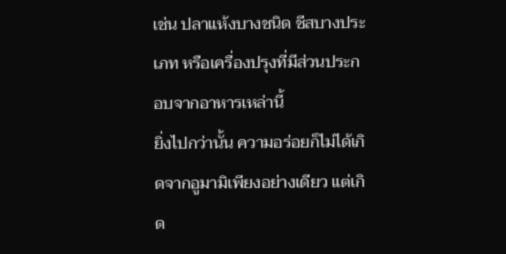เช่น ปลาแห้งบางชนิด ชีสบางประเภท หรือเครื่องปรุงที่มีส่วนประกอบจากอาหารเหล่านี้
ยิ่งไปกว่านั้น ความอร่อยก็ไม่ได้เกิดจากอูมามิเพียงอย่างเดียว แต่เกิด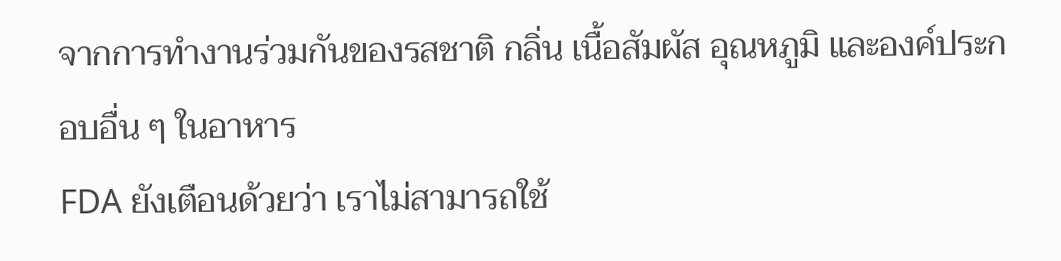จากการทำงานร่วมกันของรสชาติ กลิ่น เนื้อสัมผัส อุณหภูมิ และองค์ประกอบอื่น ๆ ในอาหาร
FDA ยังเตือนด้วยว่า เราไม่สามารถใช้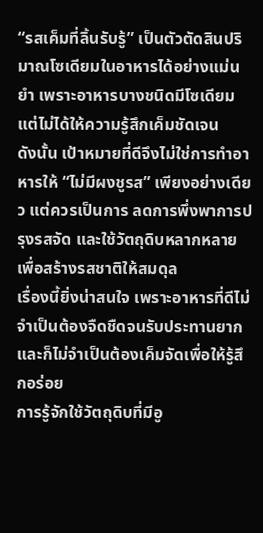“รสเค็มที่ลิ้นรับรู้” เป็นตัวตัดสินปริมาณโซเดียมในอาหารได้อย่างแม่นยำ เพราะอาหารบางชนิดมีโซเดียมแต่ไม่ได้ให้ความรู้สึกเค็มชัดเจน
ดังนั้น เป้าหมายที่ดีจึงไม่ใช่การทำอาหารให้ “ไม่มีผงชูรส” เพียงอย่างเดียว แต่ควรเป็นการ ลดการพึ่งพาการปรุงรสจัด และใช้วัตถุดิบหลากหลายเพื่อสร้างรสชาติให้สมดุล
เรื่องนี้ยิ่งน่าสนใจ เพราะอาหารที่ดีไม่จำเป็นต้องจืดชืดจนรับประทานยาก และก็ไม่จำเป็นต้องเค็มจัดเพื่อให้รู้สึกอร่อย
การรู้จักใช้วัตถุดิบที่มีอู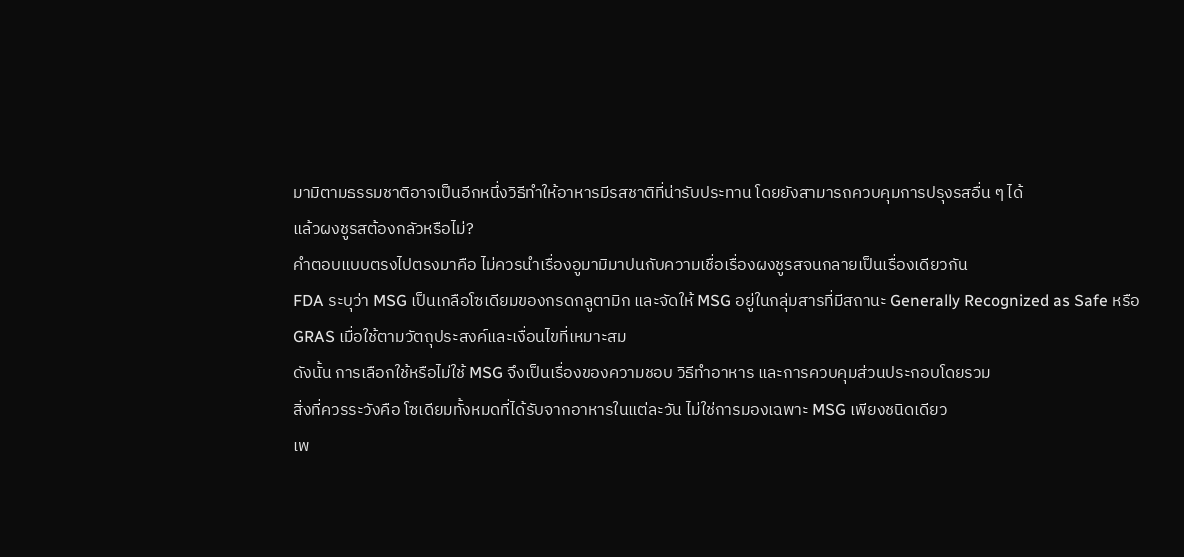มามิตามธรรมชาติอาจเป็นอีกหนึ่งวิธีทำให้อาหารมีรสชาติที่น่ารับประทาน โดยยังสามารถควบคุมการปรุงรสอื่น ๆ ได้
แล้วผงชูรสต้องกลัวหรือไม่?
คำตอบแบบตรงไปตรงมาคือ ไม่ควรนำเรื่องอูมามิมาปนกับความเชื่อเรื่องผงชูรสจนกลายเป็นเรื่องเดียวกัน
FDA ระบุว่า MSG เป็นเกลือโซเดียมของกรดกลูตามิก และจัดให้ MSG อยู่ในกลุ่มสารที่มีสถานะ Generally Recognized as Safe หรือ GRAS เมื่อใช้ตามวัตถุประสงค์และเงื่อนไขที่เหมาะสม
ดังนั้น การเลือกใช้หรือไม่ใช้ MSG จึงเป็นเรื่องของความชอบ วิธีทำอาหาร และการควบคุมส่วนประกอบโดยรวม
สิ่งที่ควรระวังคือ โซเดียมทั้งหมดที่ได้รับจากอาหารในแต่ละวัน ไม่ใช่การมองเฉพาะ MSG เพียงชนิดเดียว
เพ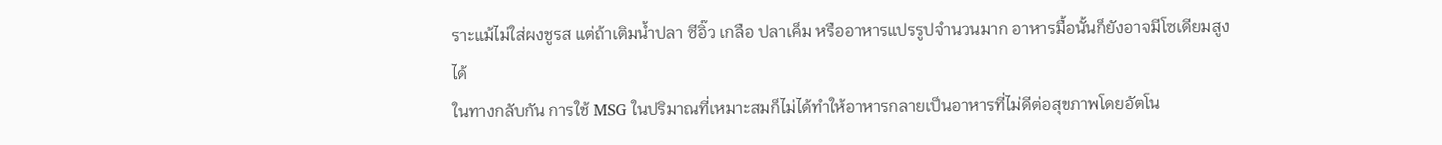ราะแม้ไม่ใส่ผงชูรส แต่ถ้าเติมน้ำปลา ซีอิ๊ว เกลือ ปลาเค็ม หรืออาหารแปรรูปจำนวนมาก อาหารมื้อนั้นก็ยังอาจมีโซเดียมสูงได้
ในทางกลับกัน การใช้ MSG ในปริมาณที่เหมาะสมก็ไม่ได้ทำให้อาหารกลายเป็นอาหารที่ไม่ดีต่อสุขภาพโดยอัตโน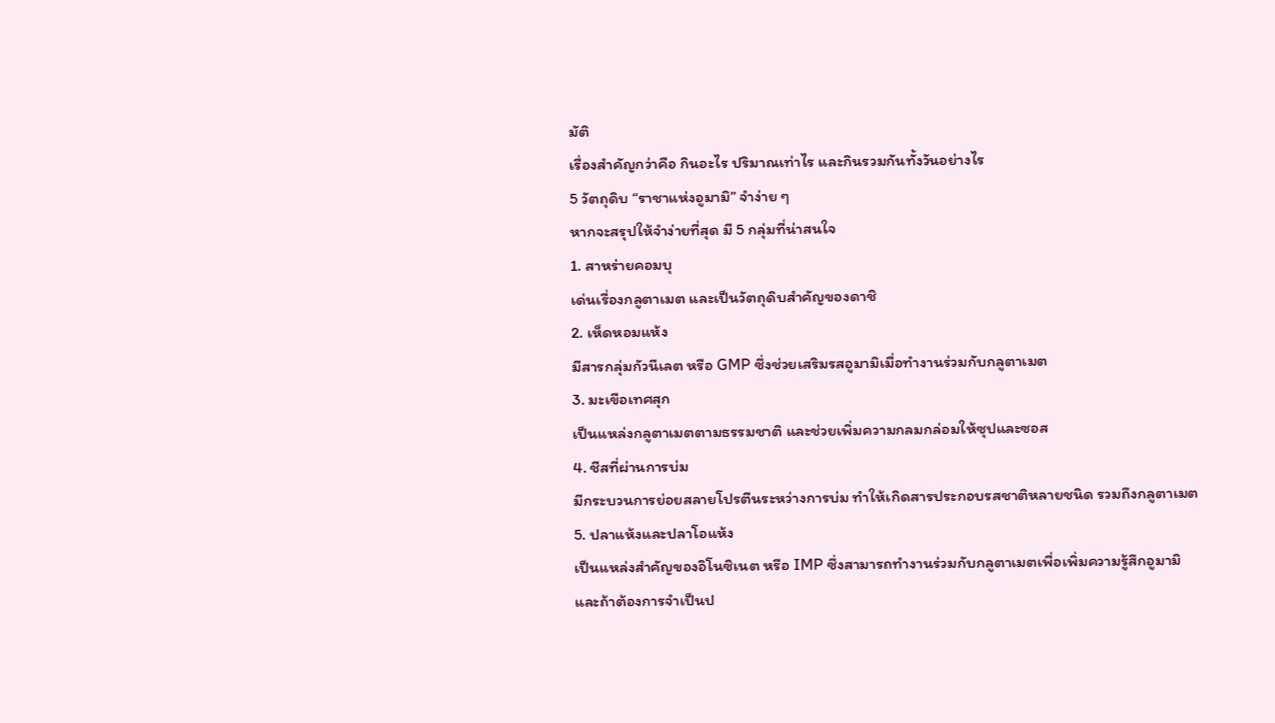มัติ
เรื่องสำคัญกว่าคือ กินอะไร ปริมาณเท่าไร และกินรวมกันทั้งวันอย่างไร
5 วัตถุดิบ “ราชาแห่งอูมามิ” จำง่าย ๆ
หากจะสรุปให้จำง่ายที่สุด มี 5 กลุ่มที่น่าสนใจ
1. สาหร่ายคอมบุ
เด่นเรื่องกลูตาเมต และเป็นวัตถุดิบสำคัญของดาชิ
2. เห็ดหอมแห้ง
มีสารกลุ่มกัวนีเลต หรือ GMP ซึ่งช่วยเสริมรสอูมามิเมื่อทำงานร่วมกับกลูตาเมต
3. มะเขือเทศสุก
เป็นแหล่งกลูตาเมตตามธรรมชาติ และช่วยเพิ่มความกลมกล่อมให้ซุปและซอส
4. ชีสที่ผ่านการบ่ม
มีกระบวนการย่อยสลายโปรตีนระหว่างการบ่ม ทำให้เกิดสารประกอบรสชาติหลายชนิด รวมถึงกลูตาเมต
5. ปลาแห้งและปลาโอแห้ง
เป็นแหล่งสำคัญของอิโนซิเนต หรือ IMP ซึ่งสามารถทำงานร่วมกับกลูตาเมตเพื่อเพิ่มความรู้สึกอูมามิ
และถ้าต้องการจำเป็นป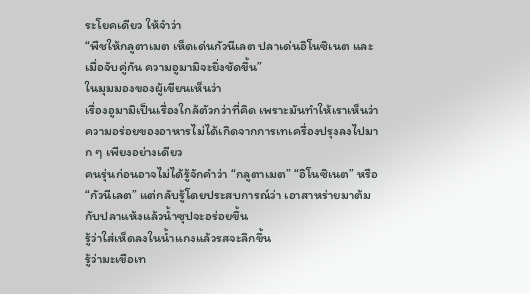ระโยคเดียว ให้จำว่า
“พืชให้กลูตาเมต เห็ดเด่นกัวนีเลต ปลาเด่นอิโนซิเนต และเมื่อจับคู่กัน ความอูมามิจะยิ่งชัดขึ้น”
ในมุมมองของผู้เขียนเห็นว่า
เรื่องอูมามิเป็นเรื่องใกล้ตัวกว่าที่คิด เพราะมันทำให้เราเห็นว่า ความอร่อยของอาหารไม่ได้เกิดจากการเทเครื่องปรุงลงไปมาก ๆ เพียงอย่างเดียว
คนรุ่นก่อนอาจไม่ได้รู้จักคำว่า “กลูตาเมต” “อิโนซิเนต” หรือ “กัวนีเลต” แต่กลับรู้โดยประสบการณ์ว่า เอาสาหร่ายมาต้มกับปลาแห้งแล้วน้ำซุปจะอร่อยขึ้น
รู้ว่าใส่เห็ดลงในน้ำแกงแล้วรสจะลึกขึ้น
รู้ว่ามะเขือเท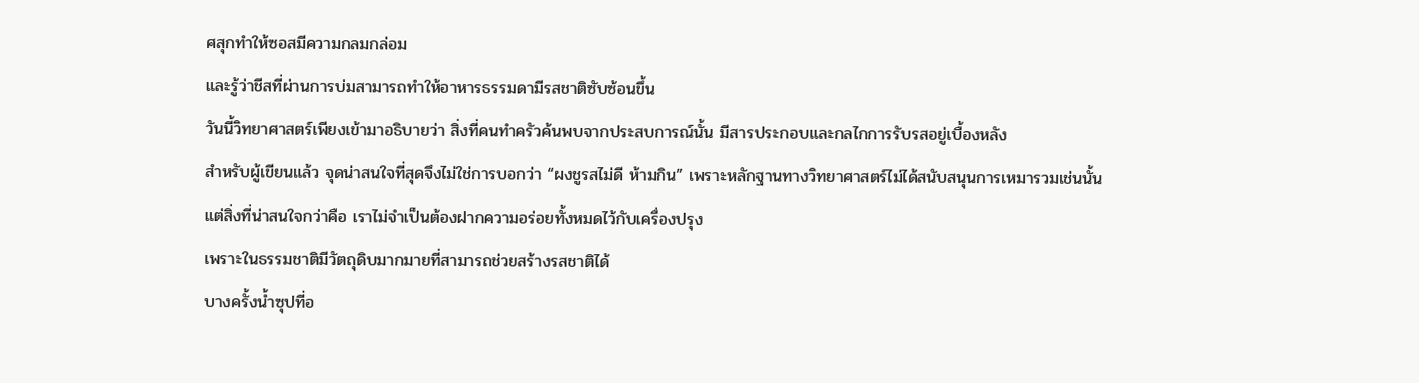ศสุกทำให้ซอสมีความกลมกล่อม
และรู้ว่าชีสที่ผ่านการบ่มสามารถทำให้อาหารธรรมดามีรสชาติซับซ้อนขึ้น
วันนี้วิทยาศาสตร์เพียงเข้ามาอธิบายว่า สิ่งที่คนทำครัวค้นพบจากประสบการณ์นั้น มีสารประกอบและกลไกการรับรสอยู่เบื้องหลัง
สำหรับผู้เขียนแล้ว จุดน่าสนใจที่สุดจึงไม่ใช่การบอกว่า “ผงชูรสไม่ดี ห้ามกิน” เพราะหลักฐานทางวิทยาศาสตร์ไม่ได้สนับสนุนการเหมารวมเช่นนั้น
แต่สิ่งที่น่าสนใจกว่าคือ เราไม่จำเป็นต้องฝากความอร่อยทั้งหมดไว้กับเครื่องปรุง
เพราะในธรรมชาติมีวัตถุดิบมากมายที่สามารถช่วยสร้างรสชาติได้
บางครั้งน้ำซุปที่อ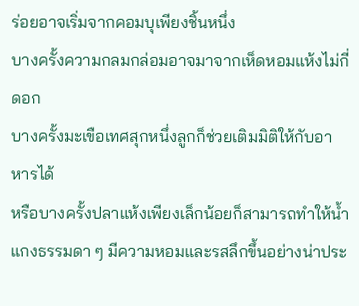ร่อยอาจเริ่มจากคอมบุเพียงชิ้นหนึ่ง
บางครั้งความกลมกล่อมอาจมาจากเห็ดหอมแห้งไม่กี่ดอก
บางครั้งมะเขือเทศสุกหนึ่งลูกก็ช่วยเติมมิติให้กับอาหารได้
หรือบางครั้งปลาแห้งเพียงเล็กน้อยก็สามารถทำให้น้ำแกงธรรมดา ๆ มีความหอมและรสลึกขึ้นอย่างน่าประ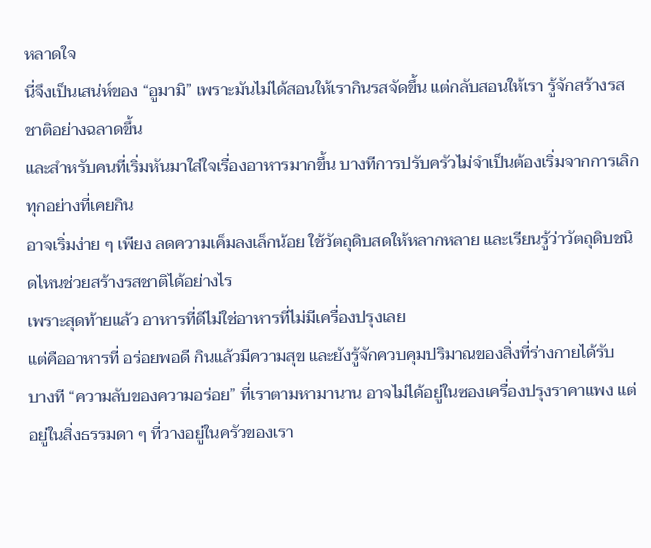หลาดใจ
นี่จึงเป็นเสน่ห์ของ “อูมามิ” เพราะมันไม่ได้สอนให้เรากินรสจัดขึ้น แต่กลับสอนให้เรา รู้จักสร้างรสชาติอย่างฉลาดขึ้น
และสำหรับคนที่เริ่มหันมาใส่ใจเรื่องอาหารมากขึ้น บางทีการปรับครัวไม่จำเป็นต้องเริ่มจากการเลิกทุกอย่างที่เคยกิน
อาจเริ่มง่าย ๆ เพียง ลดความเค็มลงเล็กน้อย ใช้วัตถุดิบสดให้หลากหลาย และเรียนรู้ว่าวัตถุดิบชนิดไหนช่วยสร้างรสชาติได้อย่างไร
เพราะสุดท้ายแล้ว อาหารที่ดีไม่ใช่อาหารที่ไม่มีเครื่องปรุงเลย
แต่คืออาหารที่ อร่อยพอดี กินแล้วมีความสุข และยังรู้จักควบคุมปริมาณของสิ่งที่ร่างกายได้รับ
บางที “ความลับของความอร่อย” ที่เราตามหามานาน อาจไม่ได้อยู่ในซองเครื่องปรุงราคาแพง แต่อยู่ในสิ่งธรรมดา ๆ ที่วางอยู่ในครัวของเรา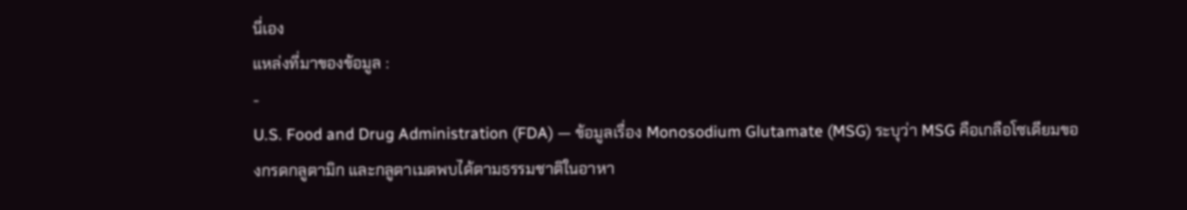นี่เอง
แหล่งที่มาของข้อมูล :
-
U.S. Food and Drug Administration (FDA) — ข้อมูลเรื่อง Monosodium Glutamate (MSG) ระบุว่า MSG คือเกลือโซเดียมของกรดกลูตามิก และกลูตาเมตพบได้ตามธรรมชาติในอาหา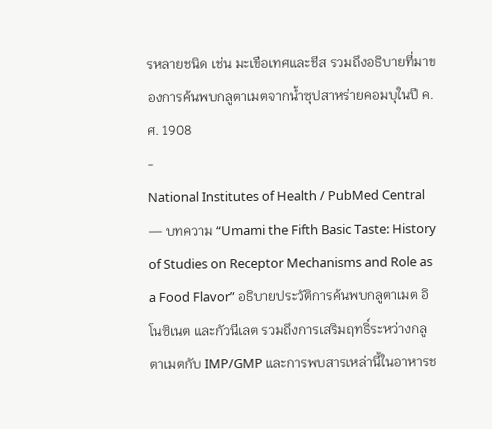รหลายชนิด เช่น มะเขือเทศและชีส รวมถึงอธิบายที่มาของการค้นพบกลูตาเมตจากน้ำซุปสาหร่ายคอมบุในปี ค.ศ. 1908
-
National Institutes of Health / PubMed Central — บทความ “Umami the Fifth Basic Taste: History of Studies on Receptor Mechanisms and Role as a Food Flavor” อธิบายประวัติการค้นพบกลูตาเมต อิโนซิเนต และกัวนีเลต รวมถึงการเสริมฤทธิ์ระหว่างกลูตาเมตกับ IMP/GMP และการพบสารเหล่านี้ในอาหารช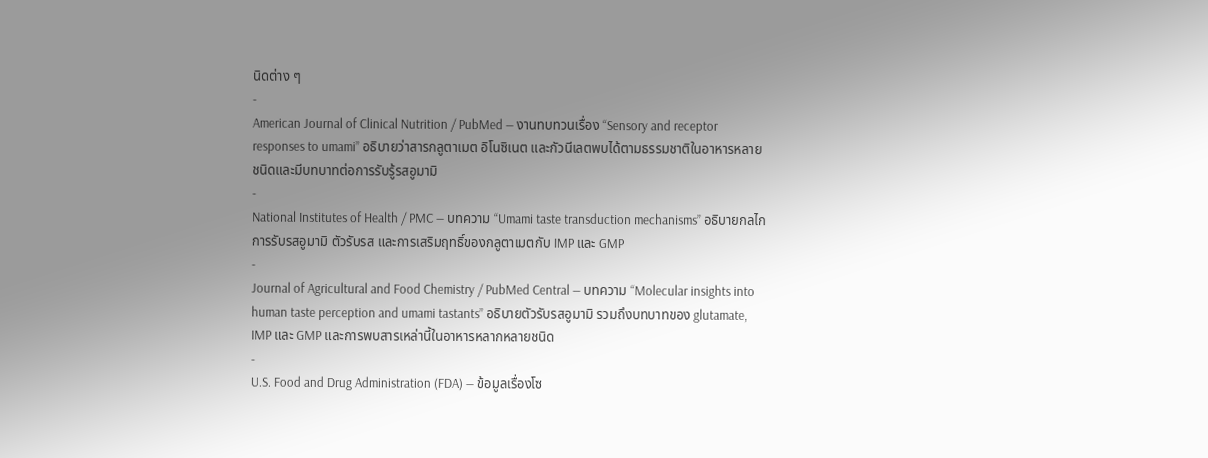นิดต่าง ๆ
-
American Journal of Clinical Nutrition / PubMed — งานทบทวนเรื่อง “Sensory and receptor responses to umami” อธิบายว่าสารกลูตาเมต อิโนซิเนต และกัวนีเลตพบได้ตามธรรมชาติในอาหารหลายชนิดและมีบทบาทต่อการรับรู้รสอูมามิ
-
National Institutes of Health / PMC — บทความ “Umami taste transduction mechanisms” อธิบายกลไกการรับรสอูมามิ ตัวรับรส และการเสริมฤทธิ์ของกลูตาเมตกับ IMP และ GMP
-
Journal of Agricultural and Food Chemistry / PubMed Central — บทความ “Molecular insights into human taste perception and umami tastants” อธิบายตัวรับรสอูมามิ รวมถึงบทบาทของ glutamate, IMP และ GMP และการพบสารเหล่านี้ในอาหารหลากหลายชนิด
-
U.S. Food and Drug Administration (FDA) — ข้อมูลเรื่องโซ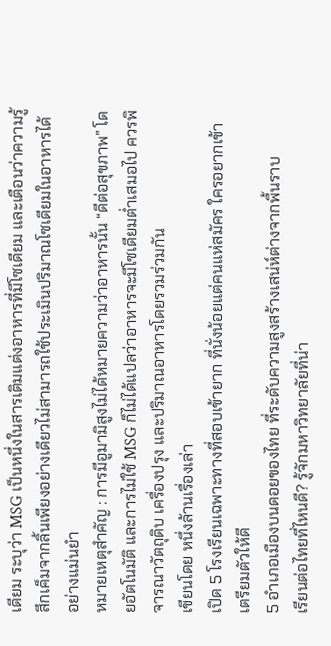เดียม ระบุว่า MSG เป็นหนึ่งในสารเติมแต่งอาหารที่มีโซเดียม และเตือนว่าความรู้สึกเค็มจากลิ้นเพียงอย่างเดียวไม่สามารถใช้ประเมินปริมาณโซเดียมในอาหารได้อย่างแม่นยำ
หมายเหตุสำคัญ : การมีอูมามิสูงไม่ได้หมายความว่าอาหารนั้น “ดีต่อสุขภาพ” โดยอัตโนมัติ และการไม่ใช้ MSG ก็ไม่ได้แปลว่าอาหารจะมีโซเดียมต่ำเสมอไป ควรพิจารณาวัตถุดิบ เครื่องปรุง และปริมาณอาหารโดยรวมร่วมกัน
เขียนโดย หนึ่งล้านเรื่องเล่า
เปิด 5 โรงเรียนเฉพาะทางที่สอบเข้ายาก ที่นั่งน้อยแต่คนแห่สมัคร ใครอยากเข้าเตรียมตัวให้ดี
5 อำเภอเมืองบนดอยของไทย ที่ระดับความสูงสร้างเสน่ห์ต่างจากพื้นราบ
เรียนต่อไทยที่ไหนดี? รู้จักมหาวิทยาลัยที่น่า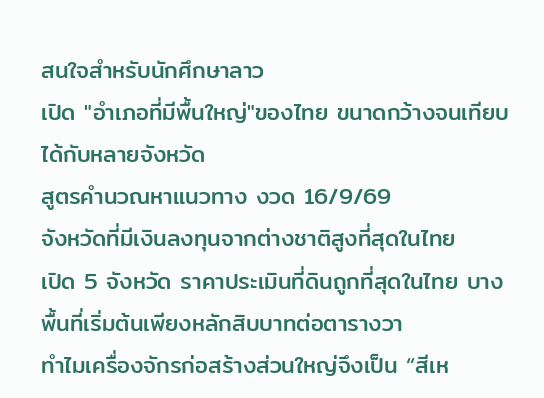สนใจสำหรับนักศึกษาลาว
เปิด "อำเภอที่มีพื้นใหญ่"ของไทย ขนาดกว้างจนเทียบได้กับหลายจังหวัด
สูตรคำนวณหาแนวทาง งวด 16/9/69
จังหวัดที่มีเงินลงทุนจากต่างชาติสูงที่สุดในไทย
เปิด 5 จังหวัด ราคาประเมินที่ดินถูกที่สุดในไทย บางพื้นที่เริ่มต้นเพียงหลักสิบบาทต่อตารางวา
ทำไมเครื่องจักรก่อสร้างส่วนใหญ่จึงเป็น “สีเห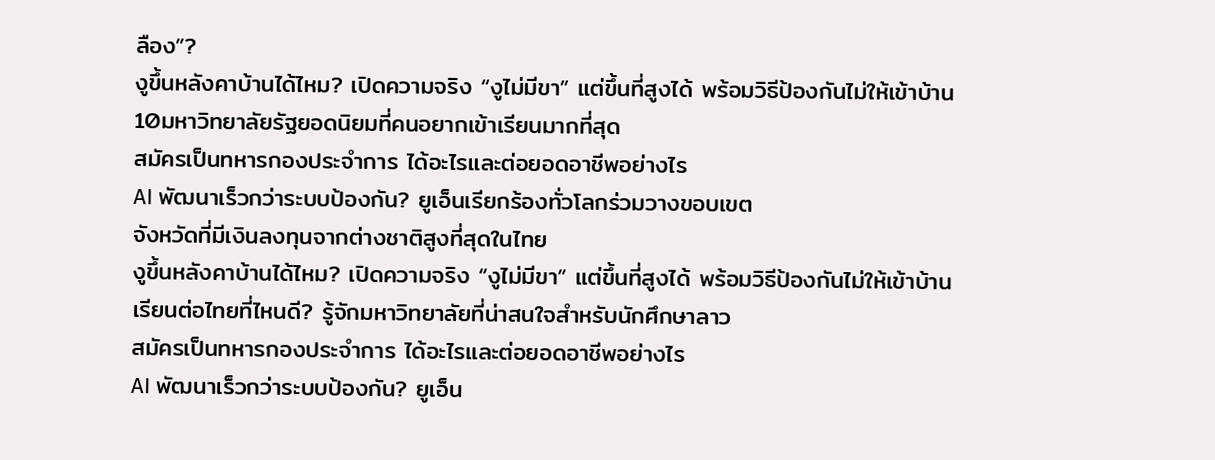ลือง”?
งูขึ้นหลังคาบ้านได้ไหม? เปิดความจริง “งูไม่มีขา” แต่ขึ้นที่สูงได้ พร้อมวิธีป้องกันไม่ให้เข้าบ้าน
10มหาวิทยาลัยรัฐยอดนิยมที่คนอยากเข้าเรียนมากที่สุด
สมัครเป็นทหารกองประจำการ ได้อะไรและต่อยอดอาชีพอย่างไร
AI พัฒนาเร็วกว่าระบบป้องกัน? ยูเอ็นเรียกร้องทั่วโลกร่วมวางขอบเขต
จังหวัดที่มีเงินลงทุนจากต่างชาติสูงที่สุดในไทย
งูขึ้นหลังคาบ้านได้ไหม? เปิดความจริง “งูไม่มีขา” แต่ขึ้นที่สูงได้ พร้อมวิธีป้องกันไม่ให้เข้าบ้าน
เรียนต่อไทยที่ไหนดี? รู้จักมหาวิทยาลัยที่น่าสนใจสำหรับนักศึกษาลาว
สมัครเป็นทหารกองประจำการ ได้อะไรและต่อยอดอาชีพอย่างไร
AI พัฒนาเร็วกว่าระบบป้องกัน? ยูเอ็น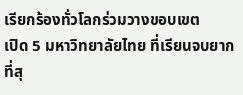เรียกร้องทั่วโลกร่วมวางขอบเขต
เปิด 5 มหาวิทยาลัยไทย ที่เรียนจบยากที่สุ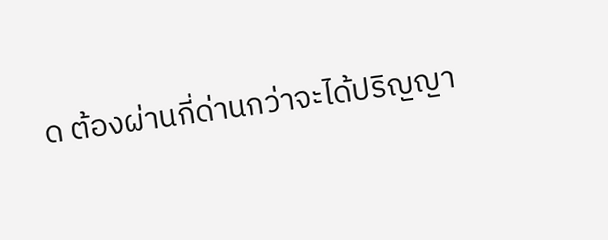ด ต้องผ่านกี่ด่านกว่าจะได้ปริญญา